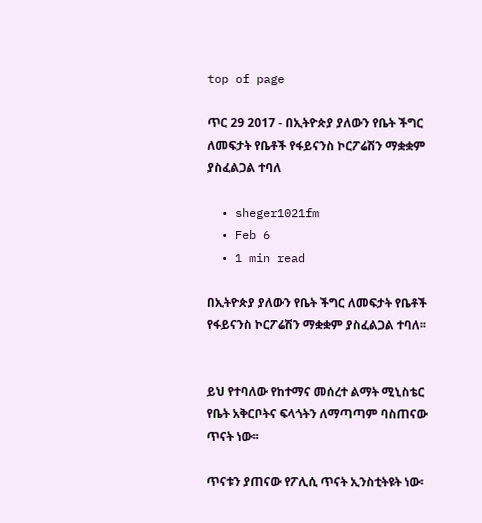top of page

ጥር 29 2017 - በኢትዮጵያ ያለውን የቤት ችግር ለመፍታት የቤቶች የፋይናንስ ኮርፖሬሽን ማቋቋም ያስፈልጋል ተባለ

  • sheger1021fm
  • Feb 6
  • 1 min read

በኢትዮጵያ ያለውን የቤት ችግር ለመፍታት የቤቶች የፋይናንስ ኮርፖሬሽን ማቋቋም ያስፈልጋል ተባለ፡፡


ይህ የተባለው የከተማና መሰረተ ልማት ሚኒስቴር የቤት አቅርቦትና ፍላጎትን ለማጣጣም ባስጠናው ጥናት ነው፡፡

ጥናቱን ያጠናው የፖሊሲ ጥናት ኢንስቲትዩት ነው፡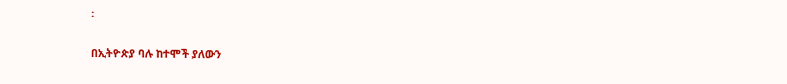፡


በኢትዮጵያ ባሉ ከተሞች ያለውን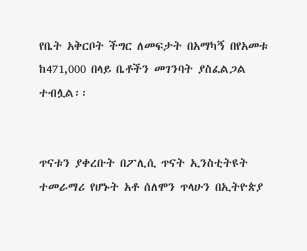የቤት አቅርቦት ችግር ለመፍታት በአማካኝ በየአመቱ ከ471,000 በላይ ቤቶችን መገንባት ያስፈልጋል ተብሏል፡፡


ጥናቱን ያቀረቡት በፖሊሲ ጥናት ኢንስቲትዩት ተመራማሪ የሆኑት አቶ ሰለሞን ጥላሁን በኢትዮጵያ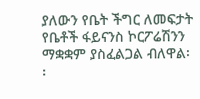ያለውን የቤት ችግር ለመፍታት የቤቶች ፋይናንስ ኮርፖሬሽንን ማቋቋም ያስፈልጋል ብለዋል፡፡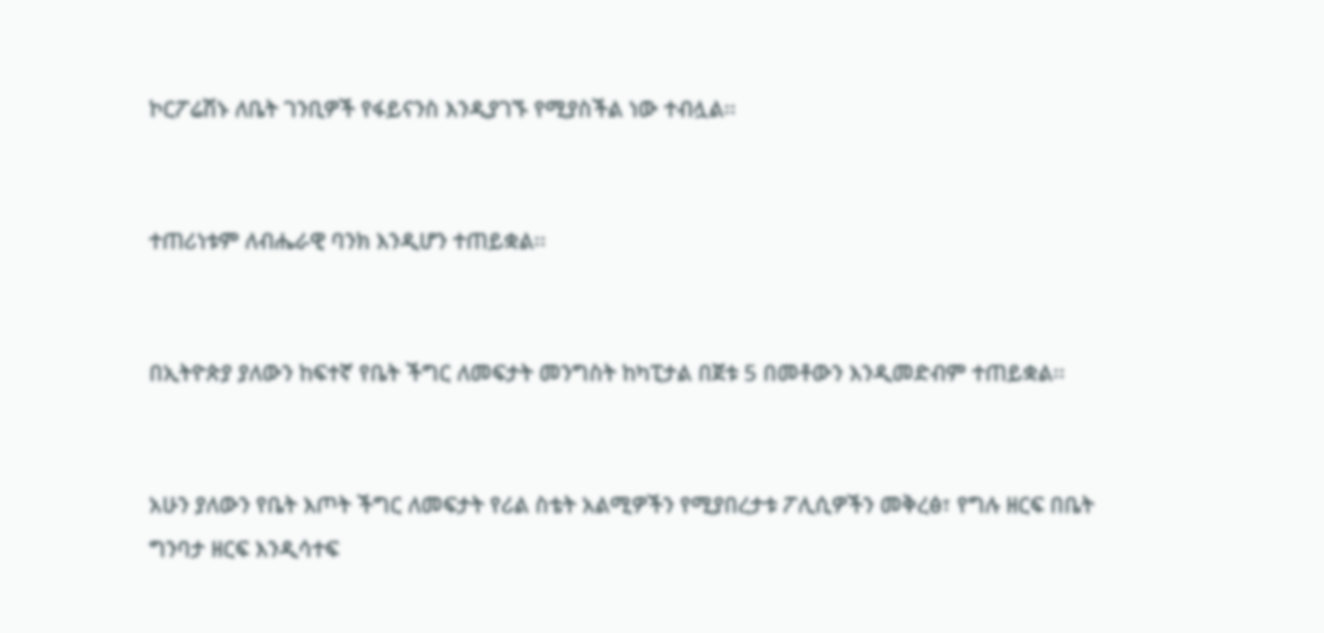ኮርፖሬሽኑ ለቤት ገንቢዎች የፋይናንስ እንዲያገኙ የሚያስችል ነው ተብሏል፡፡


ተጠሪነቱም ለብሔራዊ ባንክ እንዲሆን ተጠይቋል፡፡


በኢትዮጵያ ያለውን ከፍተኛ የቤት ችግር ለመፍታት መንግስት ከካፒታል በጀቱ 5 በመቶውን እንዲመድብም ተጠይቋል፡፡


አሁን ያለውን የቤት እጦት ችግር ለመፍታት የሪል ስቴት አልሚዎችን የሚያበረታቱ ፖሊሲዎችን መቅረፅ፣ የግሉ ዘርፍ በቤት ግንባታ ዘርፍ እንዲሳተፍ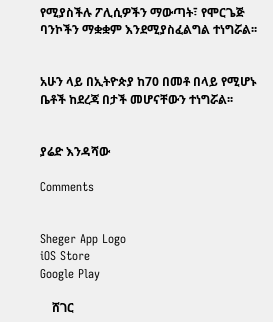የሚያስችሉ ፖሊሲዎችን ማውጣት፣ የሞርጌጅ ባንኮችን ማቋቋም እንደሚያስፈልግል ተነግሯል፡፡


አሁን ላይ በኢትዮጵያ ከ70 በመቶ በላይ የሚሆኑ ቤቶች ከደረጃ በታች መሆናቸውን ተነግሯል፡፡


ያሬድ እንዳሻው

Comments


Sheger App Logo
iOS Store
Google Play

    ሸገር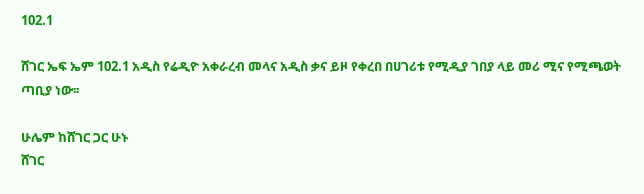102.1

ሸገር ኤፍ ኤም 102.1 አዲስ የሬዲዮ አቀራረብ መላና አዲስ ቃና ይዞ የቀረበ በሀገሪቱ የሚዲያ ገበያ ላይ መሪ ሚና የሚጫወት ጣቢያ ነው፡፡

ሁሌም ከሸገር ጋር ሁኑ
ሸገር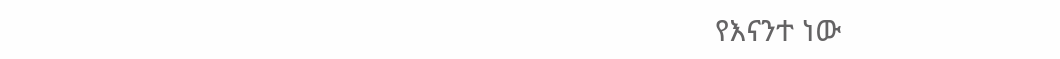የእናንተ ነው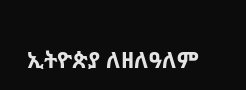ኢትዮጵያ ለዘለዓለም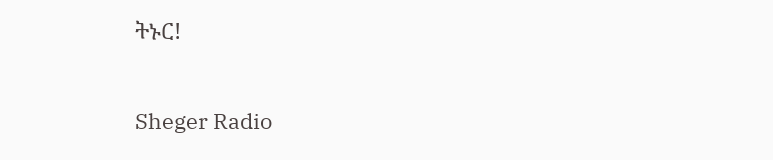ትኑር!

Sheger Radio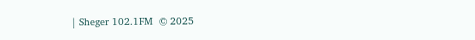| Sheger 102.1FM  © 2025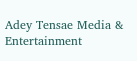Adey Tensae Media & Entertainment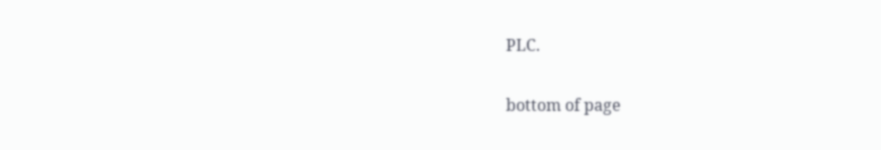PLC.

bottom of page